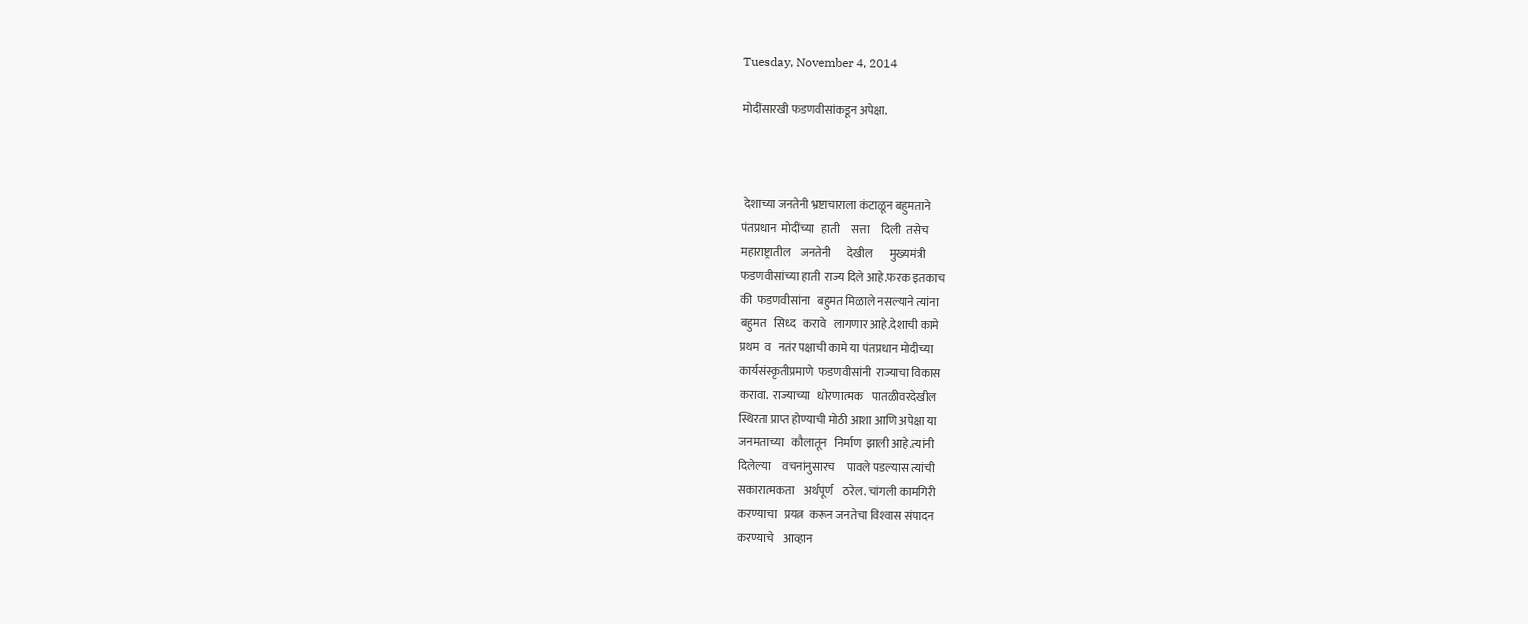Tuesday, November 4, 2014

मोदींसारखी फडणवीसांकडून अपेक्षा.



 देशाच्या जनतेनी भ्रष्टाचाराला कंटाळून बहुमताने
पंतप्रधान  मोदींच्या   हाती     सत्ता     दिली  तसेच
महाराष्ट्रातील    जनतेनी       देखील       मुख्यमंत्री
फडणवीसांच्या हाती  राज्य दिले आहे.फरक इतकाच
की  फडणवीसांना   बहुमत मिळाले नसल्याने त्यांना
बहुमत   सिध्द   करावे   लागणार आहे.देशाची कामे
प्रथम  व   नतंर पक्षाची कामे या पंतप्रधान मोदीच्या
कार्यसंस्कृतीप्रमाणे  फडणवीसांनी  राज्याचा विकास
करावा.  राज्याच्या   धोरणात्मक    पातळीवरदेखील
स्थिरता प्राप्त होण्याची मोठी आशा आणि अपेक्षा या
जनमताच्या   कौलातून   निर्माण  झाली आहे.त्यांनी
दिलेल्या     वचनांनुसारच     पावले पडल्यास त्यांची
सकारात्मकता    अर्थपूर्ण    ठरेल. चांगली कामगिरी
करण्याचा   प्रयत्न  करून जनतेचा विश्‍वास संपादन
करण्याचे    आव्हान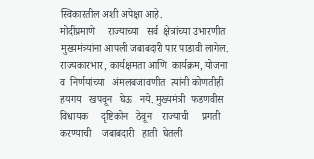स्विकारतील अशी अपेक्षा आहे.
मोदींप्रमाणे     राज्याच्या   सर्व  क्षेत्रांच्या उभारणीत
मुख्यमंत्र्यांना आपली जबाबदारी पार पाडावी लागेल.
राज्यकारभार, कार्यक्षमता आणि  कार्यक्रम, योजना
व  निर्णयांच्या   अंमलबजावणीत  त्यांनी कोणतीही
हयगय   खपवून   घेऊ   नये. मुख्यमंत्री  फडणवीस
विधायक     दृष्टिकोन   ठेवून    राज्याची     प्रगती
करण्याची    जबाबदारी   हाती  घेतली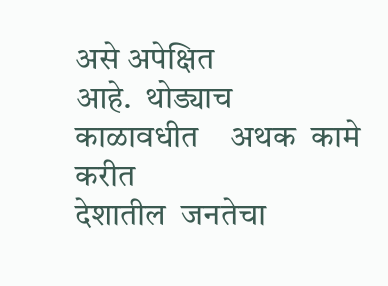असे अपेक्षित
आहे.  थोड्याच    काळावधीत    अथक  कामे करीत
देशातील  जनतेचा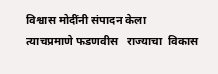विश्वास मोदींनी संपादन केला
त्याचप्रमाणे फडणवीस   राज्याचा  विकास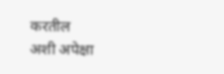करतील
अशी अपेक्षा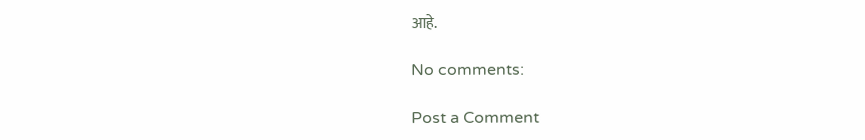आहे.

No comments:

Post a Comment